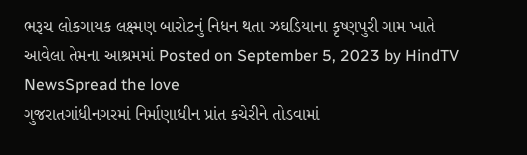ભરૂચ લોકગાયક લક્ષ્મણ બારોટનું નિધન થતા ઝઘડિયાના કૃષ્ણપુરી ગામ ખાતે આવેલા તેમના આશ્રમમાં Posted on September 5, 2023 by HindTV NewsSpread the love
ગુજરાતગાંધીનગરમાં નિર્માણાધીન પ્રાંત કચેરીને તોડવામાં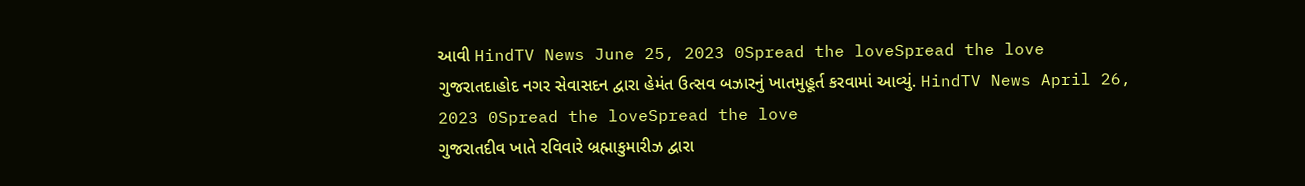આવી HindTV News June 25, 2023 0Spread the loveSpread the love
ગુજરાતદાહોદ નગર સેવાસદન દ્વારા હેમંત ઉત્સવ બઝારનું ખાતમુહૂર્ત કરવામાં આવ્યું. HindTV News April 26, 2023 0Spread the loveSpread the love
ગુજરાતદીવ ખાતે રવિવારે બ્રહ્માકુમારીઝ દ્વારા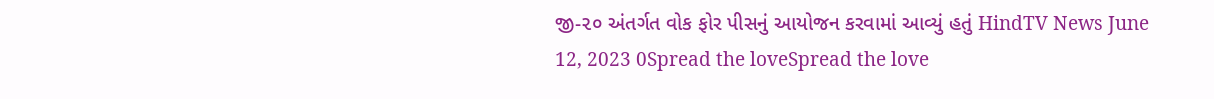જી-૨૦ અંતર્ગત વોક ફોર પીસનું આયોજન કરવામાં આવ્યું હતું HindTV News June 12, 2023 0Spread the loveSpread the love